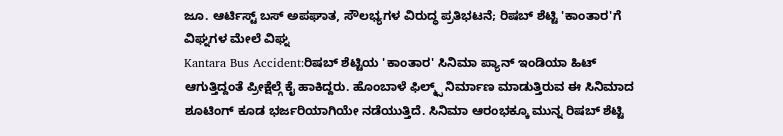ಜೂ. ಆರ್ಟಿಸ್ಟ್ ಬಸ್ ಅಪಘಾತ, ಸೌಲಭ್ಯಗಳ ವಿರುದ್ಧ ಪ್ರತಿಭಟನೆ; ರಿಷಬ್ ಶೆಟ್ಟಿ 'ಕಾಂತಾರ'ಗೆ ವಿಘ್ನಗಳ ಮೇಲೆ ವಿಘ್ನ
Kantara Bus Accident:ರಿಷಬ್ ಶೆಟ್ಟಿಯ 'ಕಾಂತಾರ' ಸಿನಿಮಾ ಪ್ಯಾನ್ ಇಂಡಿಯಾ ಹಿಟ್ ಆಗುತ್ತಿದ್ದಂತೆ ಪ್ರೀಕ್ಷೆಲ್ಗೆ ಕೈ ಹಾಕಿದ್ದರು. ಹೊಂಬಾಳೆ ಫಿಲ್ಮ್ಸ್ ನಿರ್ಮಾಣ ಮಾಡುತ್ತಿರುವ ಈ ಸಿನಿಮಾದ ಶೂಟಿಂಗ್ ಕೂಡ ಭರ್ಜರಿಯಾಗಿಯೇ ನಡೆಯುತ್ತಿದೆ. ಸಿನಿಮಾ ಆರಂಭಕ್ಕೂ ಮುನ್ನ ರಿಷಬ್ ಶೆಟ್ಟಿ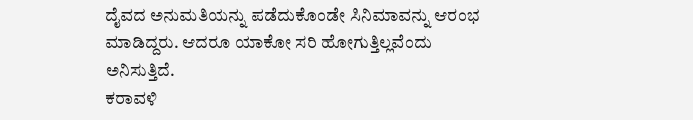ದೈವದ ಅನುಮತಿಯನ್ನು ಪಡೆದುಕೊಂಡೇ ಸಿನಿಮಾವನ್ನು ಆರಂಭ ಮಾಡಿದ್ದರು. ಆದರೂ ಯಾಕೋ ಸರಿ ಹೋಗುತ್ತಿಲ್ಲವೆಂದು ಅನಿಸುತ್ತಿದೆ.
ಕರಾವಳಿ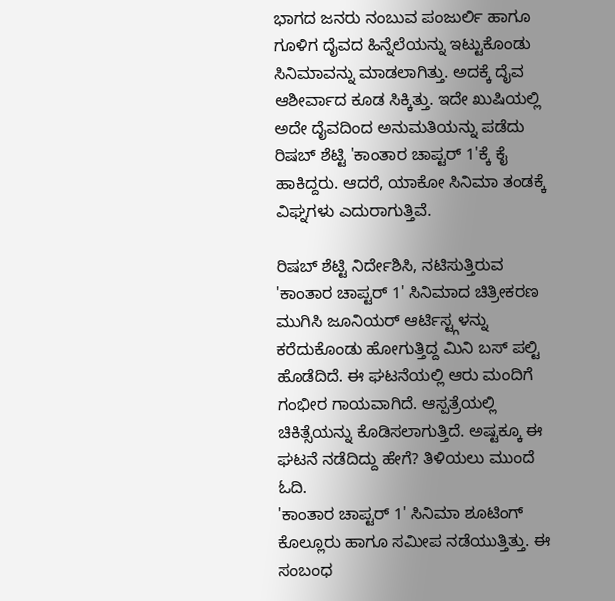ಭಾಗದ ಜನರು ನಂಬುವ ಪಂಜುರ್ಲಿ ಹಾಗೂ ಗೂಳಿಗ ದೈವದ ಹಿನ್ನೆಲೆಯನ್ನು ಇಟ್ಟುಕೊಂಡು ಸಿನಿಮಾವನ್ನು ಮಾಡಲಾಗಿತ್ತು. ಅದಕ್ಕೆ ದೈವ ಆಶೀರ್ವಾದ ಕೂಡ ಸಿಕ್ಕಿತ್ತು. ಇದೇ ಖುಷಿಯಲ್ಲಿ ಅದೇ ದೈವದಿಂದ ಅನುಮತಿಯನ್ನು ಪಡೆದು ರಿಷಬ್ ಶೆಟ್ಟಿ 'ಕಾಂತಾರ ಚಾಪ್ಟರ್ 1'ಕ್ಕೆ ಕೈ ಹಾಕಿದ್ದರು. ಆದರೆ, ಯಾಕೋ ಸಿನಿಮಾ ತಂಡಕ್ಕೆ ವಿಘ್ನಗಳು ಎದುರಾಗುತ್ತಿವೆ.

ರಿಷಬ್ ಶೆಟ್ಟಿ ನಿರ್ದೇಶಿಸಿ, ನಟಿಸುತ್ತಿರುವ 'ಕಾಂತಾರ ಚಾಪ್ಟರ್ 1' ಸಿನಿಮಾದ ಚಿತ್ರೀಕರಣ ಮುಗಿಸಿ ಜೂನಿಯರ್ ಆರ್ಟಿಸ್ಟ್ಗಳನ್ನು ಕರೆದುಕೊಂಡು ಹೋಗುತ್ತಿದ್ದ ಮಿನಿ ಬಸ್ ಪಲ್ಟಿ ಹೊಡೆದಿದೆ. ಈ ಘಟನೆಯಲ್ಲಿ ಆರು ಮಂದಿಗೆ ಗಂಭೀರ ಗಾಯವಾಗಿದೆ. ಆಸ್ಪತ್ರೆಯಲ್ಲಿ ಚಿಕಿತ್ಸೆಯನ್ನು ಕೊಡಿಸಲಾಗುತ್ತಿದೆ. ಅಷ್ಟಕ್ಕೂ ಈ ಘಟನೆ ನಡೆದಿದ್ದು ಹೇಗೆ? ತಿಳಿಯಲು ಮುಂದೆ ಓದಿ.
'ಕಾಂತಾರ ಚಾಪ್ಟರ್ 1' ಸಿನಿಮಾ ಶೂಟಿಂಗ್ ಕೊಲ್ಲೂರು ಹಾಗೂ ಸಮೀಪ ನಡೆಯುತ್ತಿತ್ತು. ಈ ಸಂಬಂಧ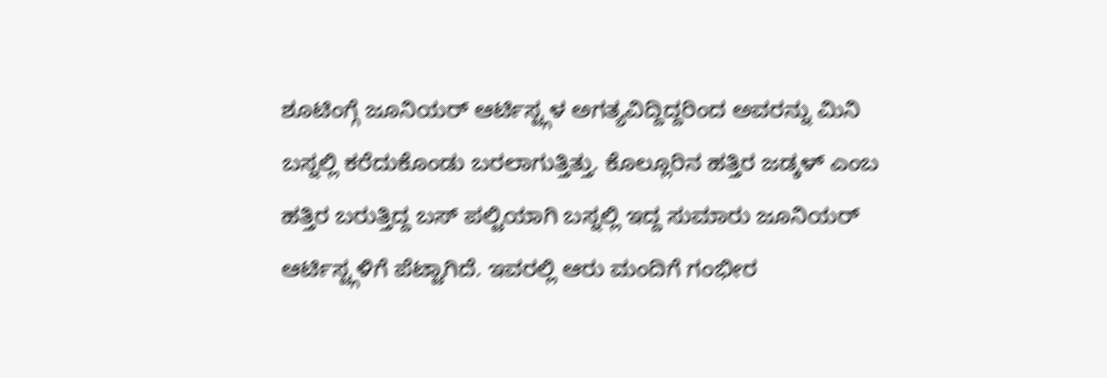ಶೂಟಿಂಗ್ಗೆ ಜೂನಿಯರ್ ಆರ್ಟಿಸ್ಟ್ಗಳ ಅಗತ್ಯವಿದ್ದಿದ್ದರಿಂದ ಅವರನ್ನು ಮಿನಿ ಬಸ್ನಲ್ಲಿ ಕರೆದುಕೊಂಡು ಬರಲಾಗುತ್ತಿತ್ತು. ಕೊಲ್ಲೂರಿನ ಹತ್ತಿರ ಜಡ್ಕಳ್ ಎಂಬ ಹತ್ತಿರ ಬರುತ್ತಿದ್ದ ಬಸ್ ಪಲ್ಟಿಯಾಗಿ ಬಸ್ನಲ್ಲಿ ಇದ್ದ ಸುಮಾರು ಜೂನಿಯರ್ ಆರ್ಟಿಸ್ಟ್ಗಳಿಗೆ ಪೆಟ್ಟಾಗಿದೆ. ಇವರಲ್ಲಿ ಆರು ಮಂದಿಗೆ ಗಂಭೀರ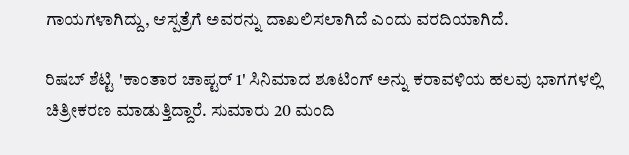ಗಾಯಗಳಾಗಿದ್ದು, ಆಸ್ಪತ್ರೆಗೆ ಅವರನ್ನು ದಾಖಲಿಸಲಾಗಿದೆ ಎಂದು ವರದಿಯಾಗಿದೆ.

ರಿಷಬ್ ಶೆಟ್ಟಿ 'ಕಾಂತಾರ ಚಾಪ್ಟರ್ 1' ಸಿನಿಮಾದ ಶೂಟಿಂಗ್ ಅನ್ನು ಕರಾವಳಿಯ ಹಲವು ಭಾಗಗಳಲ್ಲಿ ಚಿತ್ರೀಕರಣ ಮಾಡುತ್ತಿದ್ದಾರೆ. ಸುಮಾರು 20 ಮಂದಿ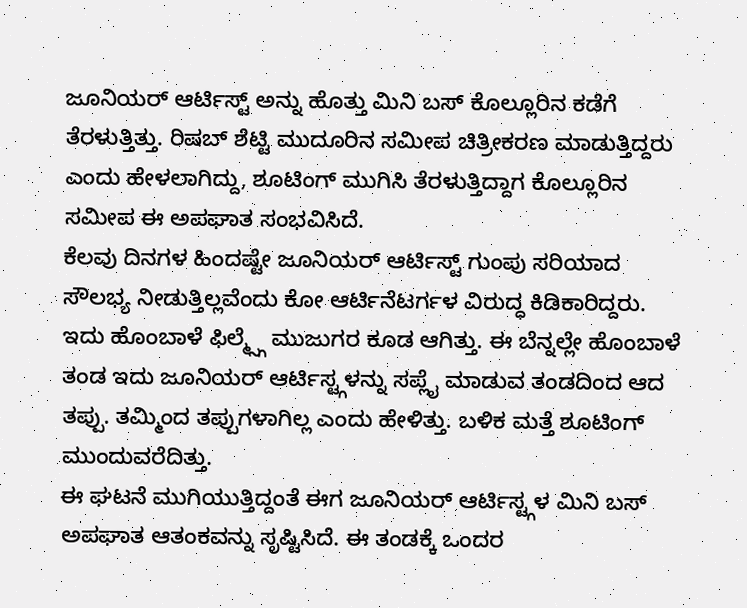ಜೂನಿಯರ್ ಆರ್ಟಿಸ್ಟ್ ಅನ್ನು ಹೊತ್ತು ಮಿನಿ ಬಸ್ ಕೊಲ್ಲೂರಿನ ಕಡೆಗೆ ತೆರಳುತ್ತಿತ್ತು. ರಿಷಬ್ ಶೆಟ್ಟಿ ಮುದೂರಿನ ಸಮೀಪ ಚಿತ್ರೀಕರಣ ಮಾಡುತ್ತಿದ್ದರು ಎಂದು ಹೇಳಲಾಗಿದ್ದು, ಶೂಟಿಂಗ್ ಮುಗಿಸಿ ತೆರಳುತ್ತಿದ್ದಾಗ ಕೊಲ್ಲೂರಿನ ಸಮೀಪ ಈ ಅಪಘಾತ ಸಂಭವಿಸಿದೆ.
ಕೆಲವು ದಿನಗಳ ಹಿಂದಷ್ಟೇ ಜೂನಿಯರ್ ಆರ್ಟಿಸ್ಟ್ ಗುಂಪು ಸರಿಯಾದ ಸೌಲಭ್ಯ ನೀಡುತ್ತಿಲ್ಲವೆಂದು ಕೋ ಆರ್ಟಿನೆಟರ್ಗಳ ವಿರುದ್ಧ ಕಿಡಿಕಾರಿದ್ದರು. ಇದು ಹೊಂಬಾಳೆ ಫಿಲ್ಮ್ಸ್ಗೆ ಮುಜುಗರ ಕೂಡ ಆಗಿತ್ತು. ಈ ಬೆನ್ನಲ್ಲೇ ಹೊಂಬಾಳೆ ತಂಡ ಇದು ಜೂನಿಯರ್ ಆರ್ಟಿಸ್ಟ್ಗಳನ್ನು ಸಪ್ಲೈ ಮಾಡುವ ತಂಡದಿಂದ ಆದ ತಪ್ಪು. ತಮ್ಮಿಂದ ತಪ್ಪುಗಳಾಗಿಲ್ಲ ಎಂದು ಹೇಳಿತ್ತು. ಬಳಿಕ ಮತ್ತೆ ಶೂಟಿಂಗ್ ಮುಂದುವರೆದಿತ್ತು.
ಈ ಘಟನೆ ಮುಗಿಯುತ್ತಿದ್ದಂತೆ ಈಗ ಜೂನಿಯರ್ ಆರ್ಟಿಸ್ಟ್ಗಳ ಮಿನಿ ಬಸ್ ಅಪಘಾತ ಆತಂಕವನ್ನು ಸೃಷ್ಟಿಸಿದೆ. ಈ ತಂಡಕ್ಕೆ ಒಂದರ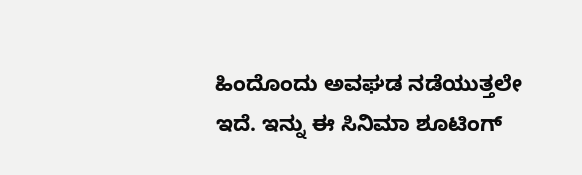ಹಿಂದೊಂದು ಅವಘಡ ನಡೆಯುತ್ತಲೇ ಇದೆ. ಇನ್ನು ಈ ಸಿನಿಮಾ ಶೂಟಿಂಗ್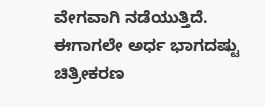ವೇಗವಾಗಿ ನಡೆಯುತ್ತಿದೆ. ಈಗಾಗಲೇ ಅರ್ಧ ಭಾಗದಷ್ಟು ಚಿತ್ರೀಕರಣ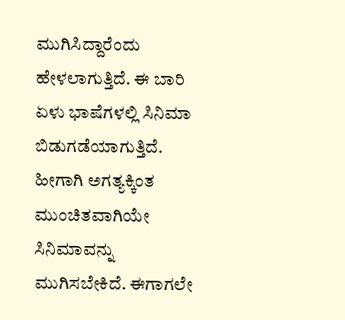ಮುಗಿಸಿದ್ದಾರೆಂದು ಹೇಳಲಾಗುತ್ತಿದೆ. ಈ ಬಾರಿ ಏಳು ಭಾಷೆಗಳಲ್ಲಿ ಸಿನಿಮಾ ಬಿಡುಗಡೆಯಾಗುತ್ತಿದೆ. ಹೀಗಾಗಿ ಅಗತ್ಯಕ್ಕಿಂತ ಮುಂಚಿತವಾಗಿಯೇ ಸಿನಿಮಾವನ್ನು ಮುಗಿಸಬೇಕಿದೆ. ಈಗಾಗಲೇ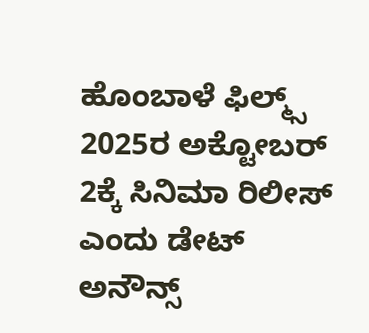ಹೊಂಬಾಳೆ ಫಿಲ್ಮ್ಸ್ 2025ರ ಅಕ್ಟೋಬರ್ 2ಕ್ಕೆ ಸಿನಿಮಾ ರಿಲೀಸ್ ಎಂದು ಡೇಟ್ ಅನೌನ್ಸ್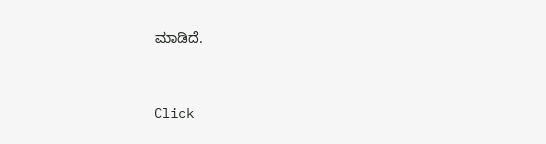ಮಾಡಿದೆ.


Click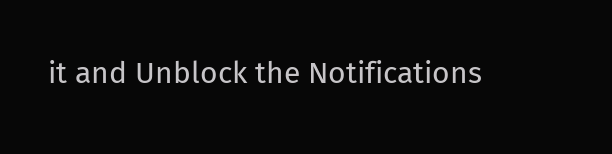it and Unblock the Notifications